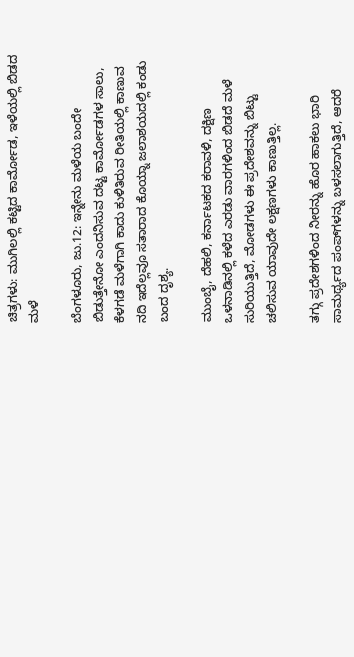ಚಿತ್ರಗಳು: ಮುಗಿಲಲ್ಲಿ ಕಟ್ಟಿದ ಕಾರ್ಮೋಡ, ಇಳೆಯಲ್ಲಿ ಬಿಡದ ಮಳೆ

ಬೆಂಗಳೂರು, ಜು.12: ಇನ್ನೇನು ಮಳೆಯ ಬಂದೇ ಬಿಡುತ್ತೇನೋ ಎಂದನಿಸುವ ದಟ್ಟ ಕಾರ್ಮೋಡಗಳ ಸಾಲು, ಕೆಳಗಡೆ ಮಳೆಗಾಗಿ ಕಾದು ಕುಳಿತಿರುವ ರೀತಿಯಲ್ಲಿ ಕಾಣುವ ನದಿ ಇದೆಲ್ಲವೂ ಸತಾರಾದ ಕೊಯ್ನಾ ಜಲಾಶಯದಲ್ಲಿ ಕಂಡು ಬಂದ ದೃಶ್ಯ.

ಮುಂಬೈ, ದೆಹಲಿ, ಕರ್ನಾಟಕದ ಕರಾವಳಿ, ದಕ್ಷಿಣ ಒಳನಾಡಿನಲ್ಲಿ ಕಳೆದ ಎರಡು ವಾರಗಳಿಂದ ಬಿಡದೆ ಮಳೆ ಸುರಿಯುತ್ತಿದೆ, ಮೋಡಗಳು ಈ ಪ್ರದೇಶವನ್ನು ಬಿಟ್ಟು ಚಲಿಸುವ ಯಾವುದೇ ಲಕ್ಷಣಗಳು ಕಾಣುತ್ತಿಲ್ಲ.

ತಗ್ಗು ಪ್ರದೇಶಗಳಿಂದ ನೀರನ್ನು ಹೊರ ಹಾಕಲು ಭಾರಿ ಸಾಮರ್ಥ್ಯದ ಪಂಪ್‌ಗಳನ್ನು ಬಳಸಲಾಗುತ್ತಿದೆ, ಆದರೆ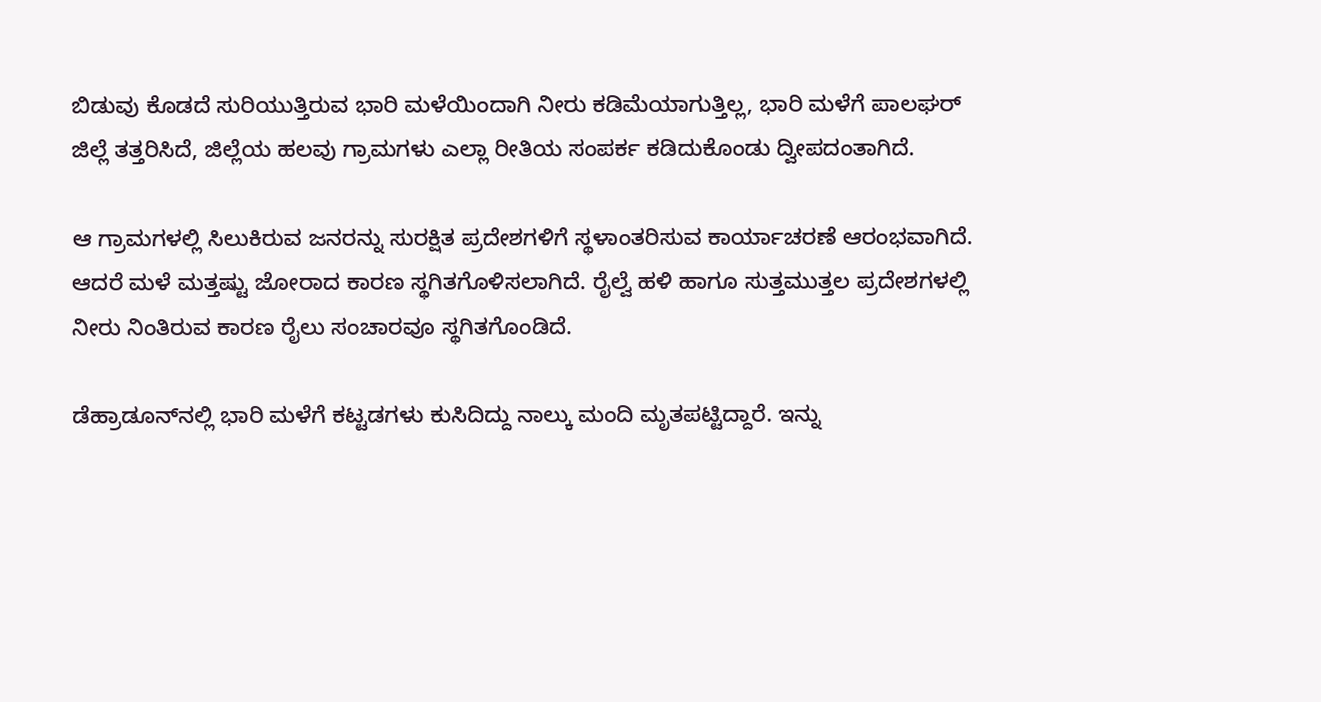ಬಿಡುವು ಕೊಡದೆ ಸುರಿಯುತ್ತಿರುವ ಭಾರಿ ಮಳೆಯಿಂದಾಗಿ ನೀರು ಕಡಿಮೆಯಾಗುತ್ತಿಲ್ಲ, ಭಾರಿ ಮಳೆಗೆ ಪಾಲಘರ್ ಜಿಲ್ಲೆ ತತ್ತರಿಸಿದೆ, ಜಿಲ್ಲೆಯ ಹಲವು ಗ್ರಾಮಗಳು ಎಲ್ಲಾ ರೀತಿಯ ಸಂಪರ್ಕ ಕಡಿದುಕೊಂಡು ದ್ವೀಪದಂತಾಗಿದೆ.

ಆ ಗ್ರಾಮಗಳಲ್ಲಿ ಸಿಲುಕಿರುವ ಜನರನ್ನು ಸುರಕ್ಷಿತ ಪ್ರದೇಶಗಳಿಗೆ ಸ್ಥಳಾಂತರಿಸುವ ಕಾರ್ಯಾಚರಣೆ ಆರಂಭವಾಗಿದೆ. ಆದರೆ ಮಳೆ ಮತ್ತಷ್ಟು ಜೋರಾದ ಕಾರಣ ಸ್ಥಗಿತಗೊಳಿಸಲಾಗಿದೆ. ರೈಲ್ವೆ ಹಳಿ ಹಾಗೂ ಸುತ್ತಮುತ್ತಲ ಪ್ರದೇಶಗಳಲ್ಲಿ ನೀರು ನಿಂತಿರುವ ಕಾರಣ ರೈಲು ಸಂಚಾರವೂ ಸ್ಥಗಿತಗೊಂಡಿದೆ.

ಡೆಹ್ರಾಡೂನ್‌ನಲ್ಲಿ ಭಾರಿ ಮಳೆಗೆ ಕಟ್ಟಡಗಳು ಕುಸಿದಿದ್ದು ನಾಲ್ಕು ಮಂದಿ ಮೃತಪಟ್ಟಿದ್ದಾರೆ. ಇನ್ನು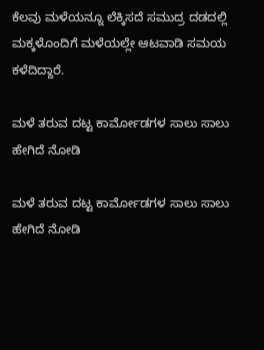ಕೆಲವು ಮಳೆಯನ್ನೂ ಲೆಕ್ಕಿಸದೆ ಸಮುದ್ರ ದಡದಲ್ಲಿ ಮಕ್ಕಳೊಂದಿಗೆ ಮಳೆಯಲ್ಲೇ ಆಟವಾಡಿ ಸಮಯ ಕಳೆದಿದ್ದಾರೆ.

ಮಳೆ ತರುವ ದಟ್ಟ ಕಾರ್ಮೋಡಗಳ ಸಾಲು ಸಾಲು ಹೇಗಿದೆ ನೋಡಿ

ಮಳೆ ತರುವ ದಟ್ಟ ಕಾರ್ಮೋಡಗಳ ಸಾಲು ಸಾಲು ಹೇಗಿದೆ ನೋಡಿ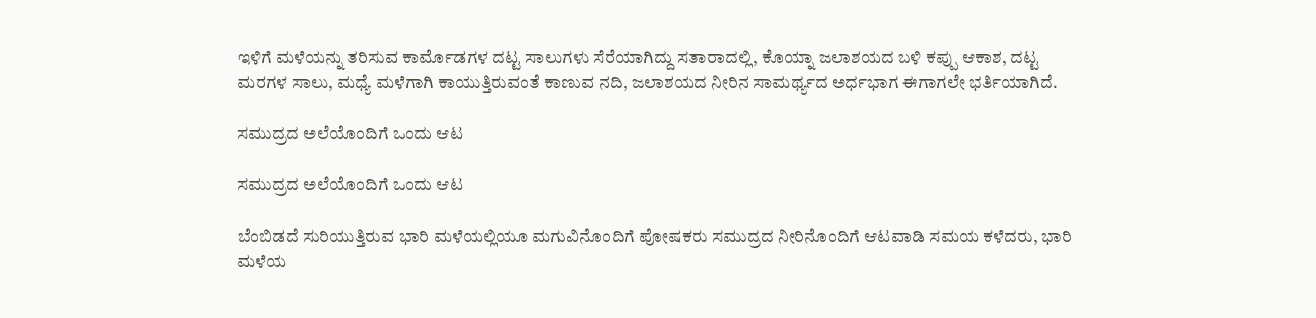ಇಳಿಗೆ ಮಳೆಯನ್ನು ತರಿಸುವ ಕಾರ್ಮೊಡಗಳ ದಟ್ಟ ಸಾಲುಗಳು ಸೆರೆಯಾಗಿದ್ದು ಸತಾರಾದಲ್ಲಿ, ಕೊಯ್ನಾ ಜಲಾಶಯದ ಬಳಿ ಕಪ್ಪು ಆಕಾಶ, ದಟ್ಟ ಮರಗಳ ಸಾಲು, ಮಧ್ಯೆ ಮಳೆಗಾಗಿ ಕಾಯುತ್ತಿರುವಂತೆ ಕಾಣುವ ನದಿ, ಜಲಾಶಯದ ನೀರಿನ ಸಾಮರ್ಥ್ಯದ ಅರ್ಧಭಾಗ ಈಗಾಗಲೇ ಭರ್ತಿಯಾಗಿದೆ.

ಸಮುದ್ರದ ಅಲೆಯೊಂದಿಗೆ ಒಂದು ಆಟ

ಸಮುದ್ರದ ಅಲೆಯೊಂದಿಗೆ ಒಂದು ಆಟ

ಬೆಂಬಿಡದೆ ಸುರಿಯುತ್ತಿರುವ ಭಾರಿ ಮಳೆಯಲ್ಲಿಯೂ ಮಗುವಿನೊಂದಿಗೆ ಪೋಷಕರು ಸಮುದ್ರದ ನೀರಿನೊಂದಿಗೆ ಆಟವಾಡಿ ಸಮಯ ಕಳೆದರು, ಭಾರಿ ಮಳೆಯ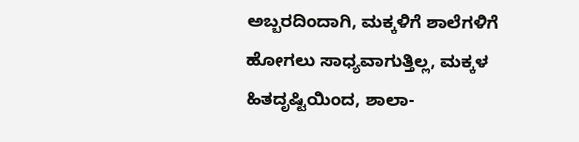ಅಬ್ಬರದಿಂದಾಗಿ, ಮಕ್ಕಳಿಗೆ ಶಾಲೆಗಳಿಗೆ ಹೋಗಲು ಸಾಧ್ಯವಾಗುತ್ತಿಲ್ಲ, ಮಕ್ಕಳ ಹಿತದೃಷ್ಟಿಯಿಂದ, ಶಾಲಾ-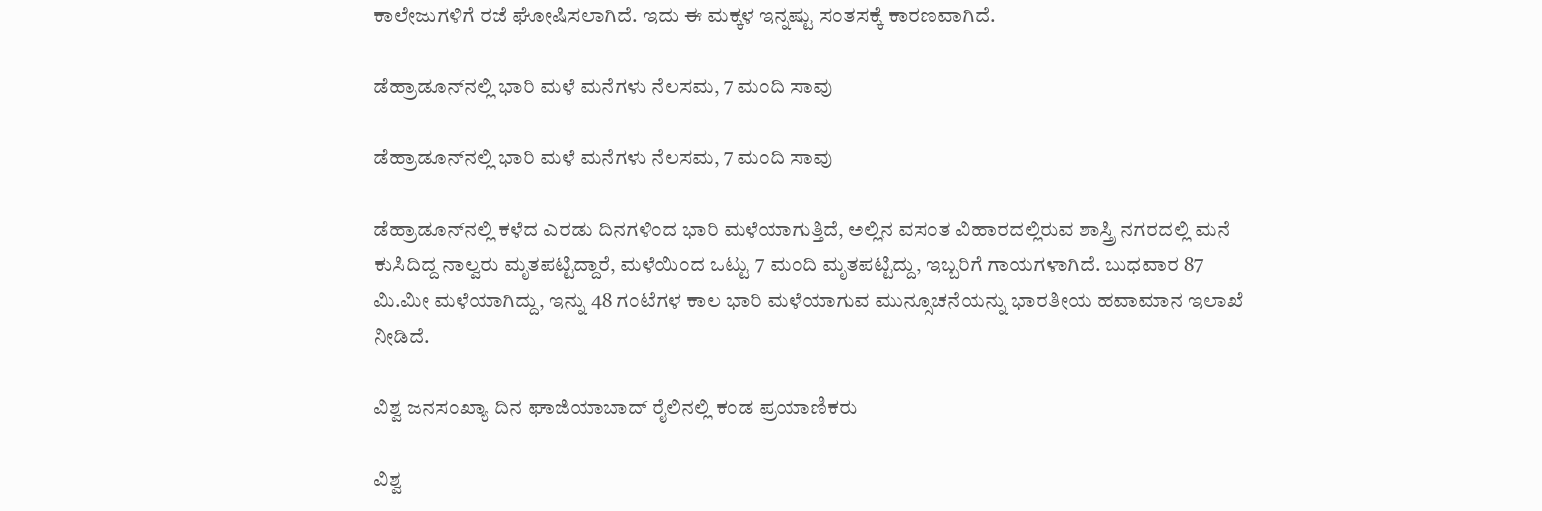ಕಾಲೇಜುಗಳಿಗೆ ರಜೆ ಘೋಷಿಸಲಾಗಿದೆ. ಇದು ಈ ಮಕ್ಕಳ ಇನ್ನಷ್ಟು ಸಂತಸಕ್ಕೆ ಕಾರಣವಾಗಿದೆ.

ಡೆಹ್ರಾಡೂನ್‌ನಲ್ಲಿ ಭಾರಿ ಮಳೆ ಮನೆಗಳು ನೆಲಸಮ, 7 ಮಂದಿ ಸಾವು

ಡೆಹ್ರಾಡೂನ್‌ನಲ್ಲಿ ಭಾರಿ ಮಳೆ ಮನೆಗಳು ನೆಲಸಮ, 7 ಮಂದಿ ಸಾವು

ಡೆಹ್ರಾಡೂನ್‌ನಲ್ಲಿ ಕಳೆದ ಎರಡು ದಿನಗಳಿಂದ ಭಾರಿ ಮಳೆಯಾಗುತ್ತಿದೆ, ಅಲ್ಲಿನ ವಸಂತ ವಿಹಾರದಲ್ಲಿರುವ ಶಾಸ್ತ್ರಿ ನಗರದಲ್ಲಿ ಮನೆ ಕುಸಿದಿದ್ದ ನಾಲ್ವರು ಮೃತಪಟ್ಟಿದ್ದಾರೆ, ಮಳೆಯಿಂದ ಒಟ್ಟು 7 ಮಂದಿ ಮೃತಪಟ್ಟಿದ್ದು, ಇಬ್ಬರಿಗೆ ಗಾಯಗಳಾಗಿದೆ. ಬುಧವಾರ 87 ಮಿ.ಮೀ ಮಳೆಯಾಗಿದ್ದು, ಇನ್ನು 48 ಗಂಟೆಗಳ ಕಾಲ ಭಾರಿ ಮಳೆಯಾಗುವ ಮುನ್ಸೂಚನೆಯನ್ನು ಭಾರತೀಯ ಹವಾಮಾನ ಇಲಾಖೆ ನೀಡಿದೆ.

ವಿಶ್ವ ಜನಸಂಖ್ಯಾ ದಿನ ಘಾಜಿಯಾಬಾದ್‌ ರೈಲಿನಲ್ಲಿ ಕಂಡ ಪ್ರಯಾಣಿಕರು

ವಿಶ್ವ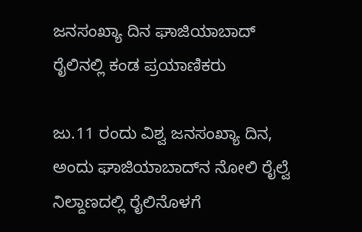ಜನಸಂಖ್ಯಾ ದಿನ ಘಾಜಿಯಾಬಾದ್‌ ರೈಲಿನಲ್ಲಿ ಕಂಡ ಪ್ರಯಾಣಿಕರು

ಜು.11 ರಂದು ವಿಶ್ವ ಜನಸಂಖ್ಯಾ ದಿನ, ಅಂದು ಘಾಜಿಯಾಬಾದ್‌ನ ನೋಲಿ ರೈಲ್ವೆ ನಿಲ್ದಾಣದಲ್ಲಿ ರೈಲಿನೊಳಗೆ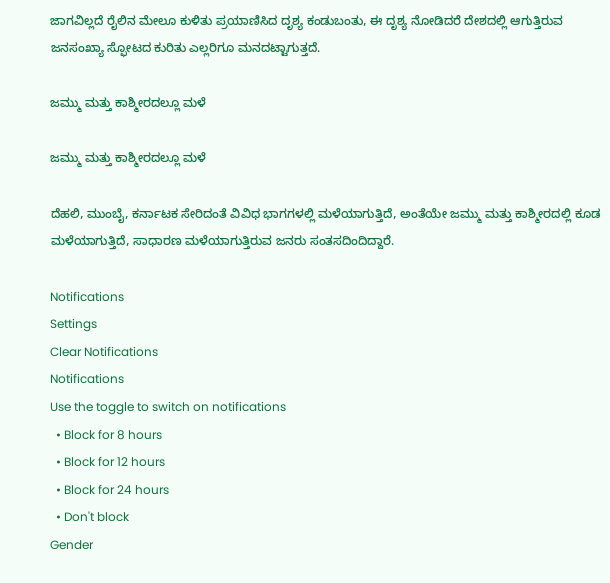ಜಾಗವಿಲ್ಲದೆ ರೈಲಿನ ಮೇಲೂ ಕುಳಿತು ಪ್ರಯಾಣಿಸಿದ ದೃಶ್ಯ ಕಂಡುಬಂತು, ಈ ದೃಶ್ಯ ನೋಡಿದರೆ ದೇಶದಲ್ಲಿ ಆಗುತ್ತಿರುವ ಜನಸಂಖ್ಯಾ ಸ್ಫೋಟದ ಕುರಿತು ಎಲ್ಲರಿಗೂ ಮನದಟ್ಟಾಗುತ್ತದೆ.

ಜಮ್ಮು ಮತ್ತು ಕಾಶ್ಮೀರದಲ್ಲೂ ಮಳೆ

ಜಮ್ಮು ಮತ್ತು ಕಾಶ್ಮೀರದಲ್ಲೂ ಮಳೆ

ದೆಹಲಿ, ಮುಂಬೈ, ಕರ್ನಾಟಕ ಸೇರಿದಂತೆ ವಿವಿಧ ಭಾಗಗಳಲ್ಲಿ ಮಳೆಯಾಗುತ್ತಿದೆ, ಅಂತೆಯೇ ಜಮ್ಮು ಮತ್ತು ಕಾಶ್ಮೀರದಲ್ಲಿ ಕೂಡ ಮಳೆಯಾಗುತ್ತಿದೆ, ಸಾಧಾರಣ ಮಳೆಯಾಗುತ್ತಿರುವ ಜನರು ಸಂತಸದಿಂದಿದ್ದಾರೆ.

Notifications
Settings
Clear Notifications
Notifications
Use the toggle to switch on notifications
  • Block for 8 hours
  • Block for 12 hours
  • Block for 24 hours
  • Don't block
Gender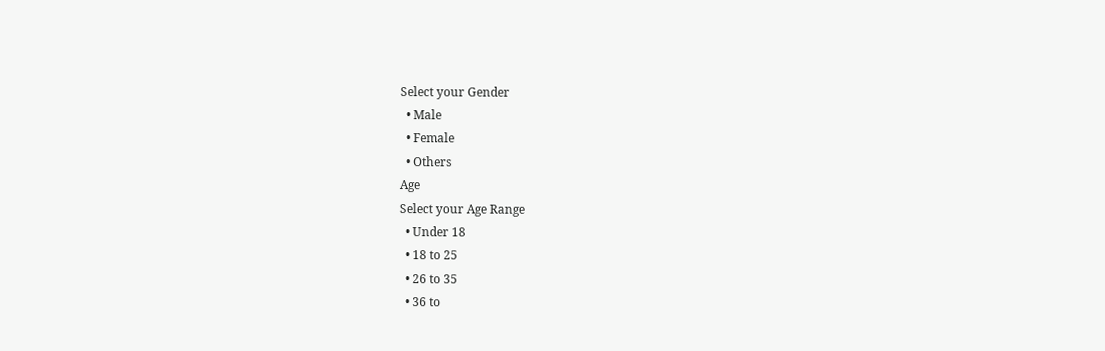Select your Gender
  • Male
  • Female
  • Others
Age
Select your Age Range
  • Under 18
  • 18 to 25
  • 26 to 35
  • 36 to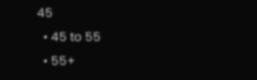45
  • 45 to 55
  • 55+